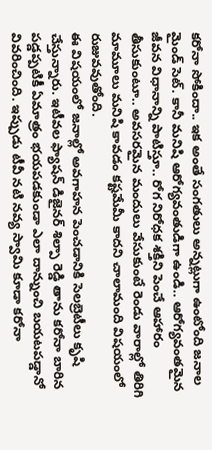కరోనా సోకిందా.. ఇక అంతే సంగతులు అన్నట్లుగా ఉంటోంది జనాల మైండ్ సెట్. కానీ మనిషి ఆరోగ్యవంతుడిగా ఉండి.. ఆరోగ్యవంతమైన జీవన విధానాన్ని పాటిస్తూ.. రోగ నిరోధక శక్తిని పెంచే ఆహారం తీసుకుంటూ.. అవసరమైన మందులు వేసుకుంటే రెండు వారాల్లో తిరిగి మామూలు మనిషి కావడం కష్టమేమీ కాదని చాలామంది విషయంలో రుజువవుతోంది.
ఈ విషయంలో జనాల్లో అవగాహన పెంచడానికి సెలబ్రెటీలు కృషి చేస్తున్నారు. ఇటీవల ఫ్యాషన్ డిజైనర్ శిల్పా రెడ్డి తాను కరోనా బారిన పడ్డప్పటికీ ఏమాత్రం భయపడకుండా ఎలా దాన్నుంచి బయటపడ్డానో వివరించింది. ఇప్పుడు టీవీ నటి నవ్య స్వామి కూడా కరోనా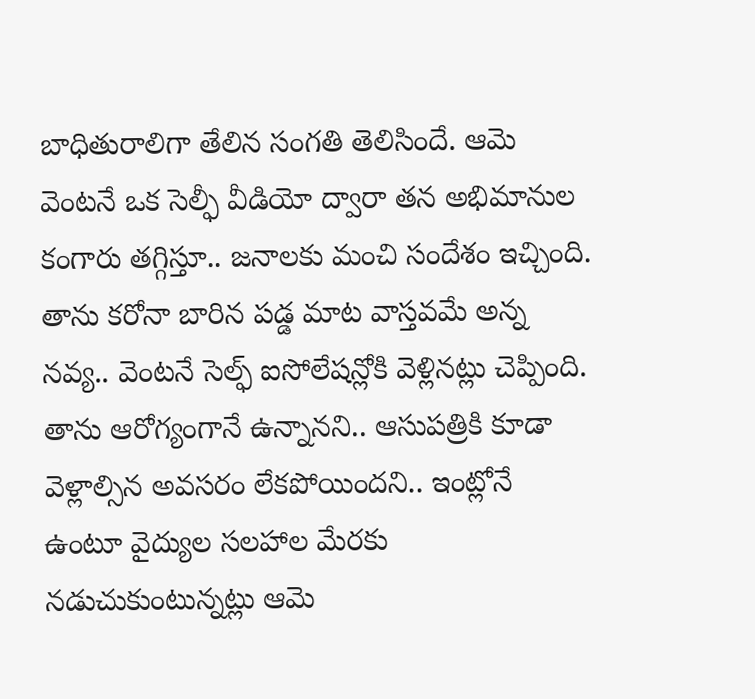బాధితురాలిగా తేలిన సంగతి తెలిసిందే. ఆమె వెంటనే ఒక సెల్ఫీ వీడియో ద్వారా తన అభిమానుల కంగారు తగ్గిస్తూ.. జనాలకు మంచి సందేశం ఇచ్చింది.
తాను కరోనా బారిన పడ్డ మాట వాస్తవమే అన్న నవ్య.. వెంటనే సెల్ఫ్ ఐసోలేషన్లోకి వెళ్లినట్లు చెప్పింది. తాను ఆరోగ్యంగానే ఉన్నానని.. ఆసుపత్రికి కూడా వెళ్లాల్సిన అవసరం లేకపోయిందని.. ఇంట్లోనే ఉంటూ వైద్యుల సలహాల మేరకు నడుచుకుంటున్నట్లు ఆమె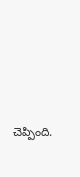చెప్పింది.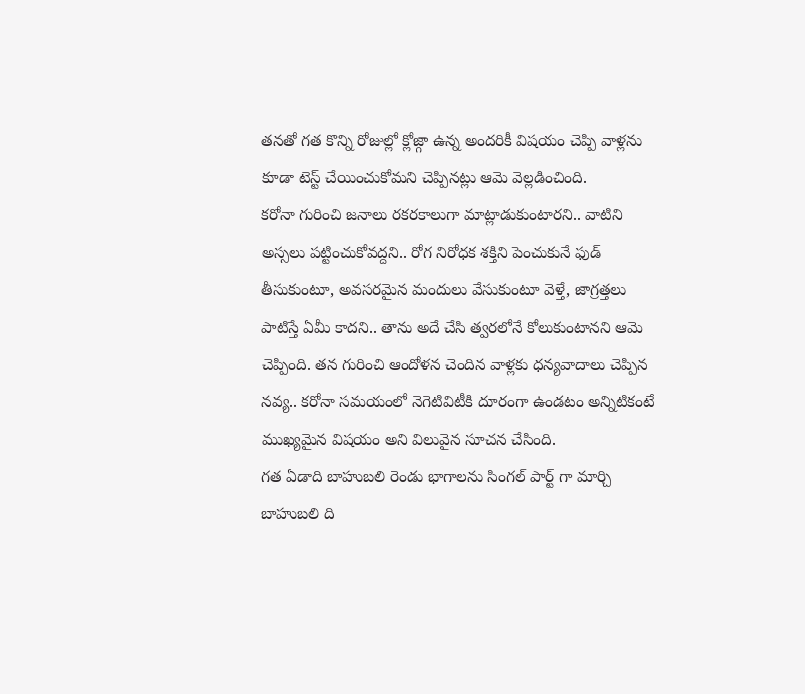తనతో గత కొన్ని రోజుల్లో క్లోజ్గా ఉన్న అందరికీ విషయం చెప్పి వాళ్లను కూడా టెస్ట్ చేయించుకోమని చెప్పినట్లు ఆమె వెల్లడించింది.
కరోనా గురించి జనాలు రకరకాలుగా మాట్లాడుకుంటారని.. వాటిని అస్సలు పట్టించుకోవద్దని.. రోగ నిరోధక శక్తిని పెంచుకునే ఫుడ్ తీసుకుంటూ, అవసరమైన మందులు వేసుకుంటూ వెళ్తే, జాగ్రత్తలు పాటిస్తే ఏమీ కాదని.. తాను అదే చేసి త్వరలోనే కోలుకుంటానని ఆమె చెప్పింది. తన గురించి ఆందోళన చెందిన వాళ్లకు ధన్యవాదాలు చెప్పిన నవ్య.. కరోనా సమయంలో నెగెటివిటీకి దూరంగా ఉండటం అన్నిటికంటే ముఖ్యమైన విషయం అని విలువైన సూచన చేసింది.
గత ఏడాది బాహుబలి రెండు భాగాలను సింగల్ పార్ట్ గా మార్చి బాహుబలి ది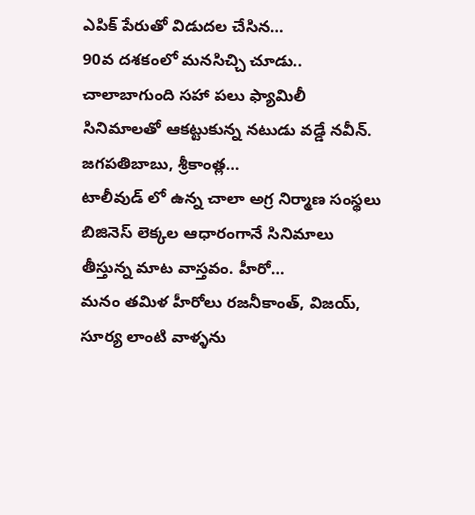ఎపిక్ పేరుతో విడుదల చేసిన…
90వ దశకంలో మనసిచ్చి చూడు.. చాలాబాగుంది సహా పలు ఫ్యామిలీ సినిమాలతో ఆకట్టుకున్న నటుడు వడ్డే నవీన్. జగపతిబాబు, శ్రీకాంత్ల…
టాలీవుడ్ లో ఉన్న చాలా అగ్ర నిర్మాణ సంస్థలు బిజినెస్ లెక్కల ఆధారంగానే సినిమాలు తీస్తున్న మాట వాస్తవం. హీరో…
మనం తమిళ హీరోలు రజనీకాంత్, విజయ్, సూర్య లాంటి వాళ్ళను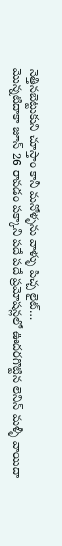నెత్తినబెట్టుకుని చూస్తాం కానీ మనోళ్ళను వాళ్ళు పిచ్చ లైట్…
మొన్నటిదాకా జూన్ 26 రావడం పక్కాని పదే పదే ప్రమోషన్లలో ఊదరగొట్టిన లెనిన్ మళ్ళీ వాయిదా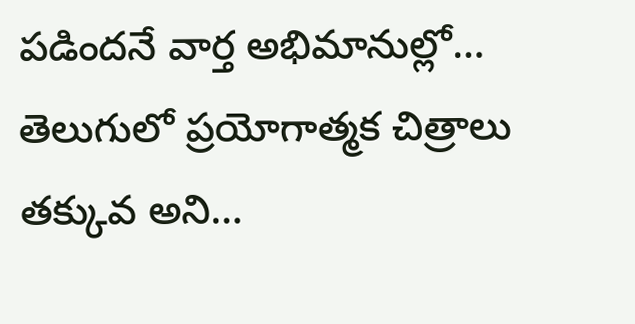పడిందనే వార్త అభిమానుల్లో…
తెలుగులో ప్రయోగాత్మక చిత్రాలు తక్కువ అని…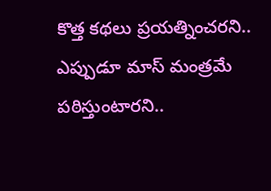కొత్త కథలు ప్రయత్నించరని.. ఎప్పుడూ మాస్ మంత్రమే పఠిస్తుంటారని..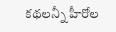కథలన్నీ హీరోల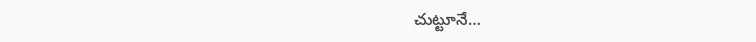చుట్టూనే…